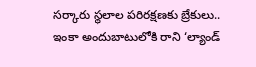సర్కారు స్థలాల పరిరక్షణకు బ్రేకులు.. ఇంకా అందుబాటులోకి రాని ‘ల్యాండ్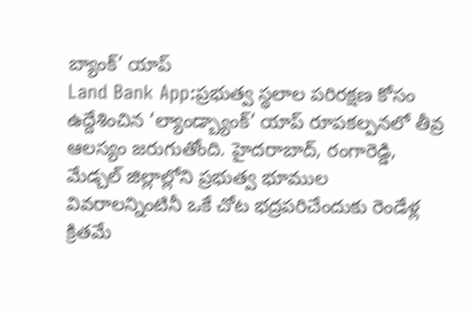బ్యాంక్’ యాప్
Land Bank App:ప్రభుత్వ స్థలాల పరిరక్షణ కోసం ఉద్దేశించిన ‘ల్యాండ్బ్యాంక్’ యాప్ రూపకల్పనలో తీవ్ర ఆలస్యం జరుగుతోంది. హైదరాబాద్, రంగారెడ్డి, మేడ్చల్ జిల్లాల్లోని ప్రభుత్వ భూముల వివరాలన్నింటినీ ఒకే చోట భద్రపరిచేందుకు రెండేళ్ల క్రితమే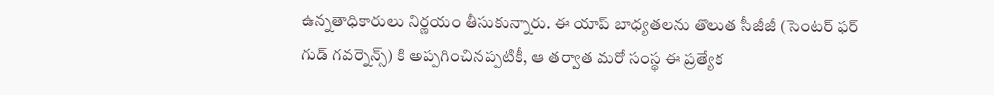ఉన్నతాధికారులు నిర్ణయం తీసుకున్నారు. ఈ యాప్ బాధ్యతలను తొలుత సీజీజీ (సెంటర్ ఫర్ గుడ్ గవర్నెన్స్) కి అప్పగించినప్పటికీ, ఆ తర్వాత మరో సంస్థ ఈ ప్రత్యేక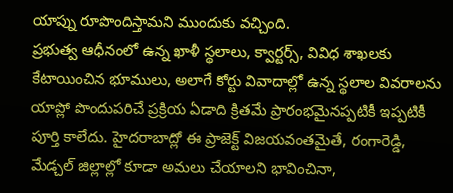యాప్ను రూపొందిస్తామని ముందుకు వచ్చింది.
ప్రభుత్వ ఆధీనంలో ఉన్న ఖాళీ స్థలాలు, క్వార్టర్స్, వివిధ శాఖలకు కేటాయించిన భూములు, అలాగే కోర్టు వివాదాల్లో ఉన్న స్థలాల వివరాలను యాప్లో పొందుపరిచే ప్రక్రియ ఏడాది క్రితమే ప్రారంభమైనప్పటికీ ఇప్పటికీ పూర్తి కాలేదు. హైదరాబాద్లో ఈ ప్రాజెక్ట్ విజయవంతమైతే, రంగారెడ్డి, మేడ్చల్ జిల్లాల్లో కూడా అమలు చేయాలని భావించినా,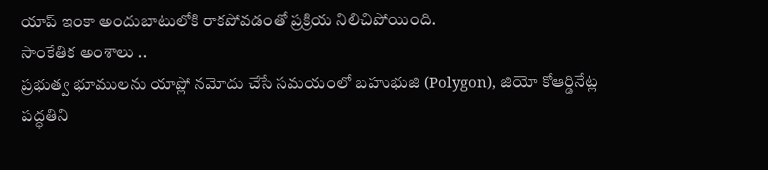యాప్ ఇంకా అందుబాటులోకి రాకపోవడంతో ప్రక్రియ నిలిచిపోయింది.
సాంకేతిక అంశాలు ..
ప్రభుత్వ భూములను యాప్లో నమోదు చేసే సమయంలో బహుభుజి (Polygon), జియో కోఆర్డినేట్ల పద్ధతిని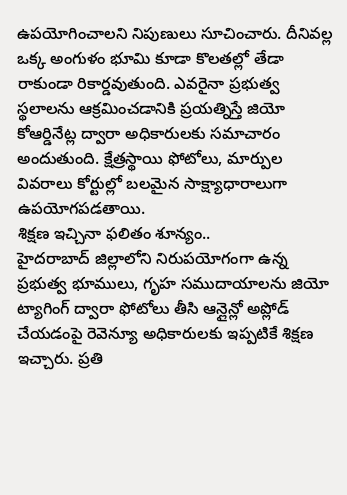ఉపయోగించాలని నిపుణులు సూచించారు. దీనివల్ల ఒక్క అంగుళం భూమి కూడా కొలతల్లో తేడా రాకుండా రికార్డవుతుంది. ఎవరైనా ప్రభుత్వ స్థలాలను ఆక్రమించడానికి ప్రయత్నిస్తే జియో కోఆర్డినేట్ల ద్వారా అధికారులకు సమాచారం అందుతుంది. క్షేత్రస్థాయి ఫోటోలు, మార్పుల వివరాలు కోర్టుల్లో బలమైన సాక్ష్యాధారాలుగా ఉపయోగపడతాయి.
శిక్షణ ఇచ్చినా ఫలితం శూన్యం..
హైదరాబాద్ జిల్లాలోని నిరుపయోగంగా ఉన్న ప్రభుత్వ భూములు, గృహ సముదాయాలను జియో ట్యాగింగ్ ద్వారా ఫోటోలు తీసి ఆన్లైన్లో అప్లోడ్ చేయడంపై రెవెన్యూ అధికారులకు ఇప్పటికే శిక్షణ ఇచ్చారు. ప్రతి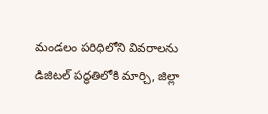మండలం పరిధిలోని వివరాలను డిజిటల్ పద్ధతిలోకి మార్చి, జిల్లా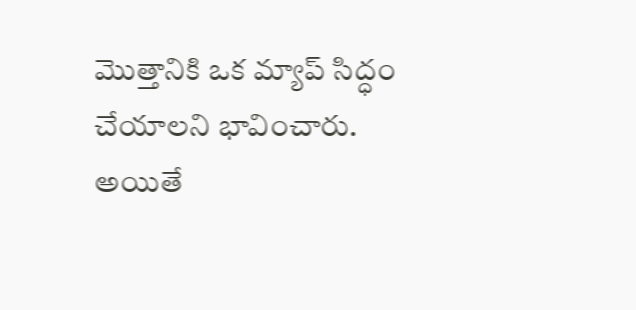మొత్తానికి ఒక మ్యాప్ సిద్ధం చేయాలని భావించారు. అయితే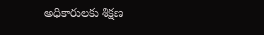అధికారులకు శిక్షణ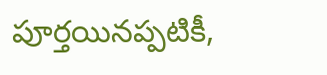పూర్తయినప్పటికీ,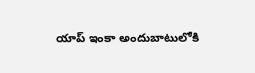యాప్ ఇంకా అందుబాటులోకి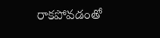రాకపోవడంతో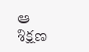ఆ శిక్షణ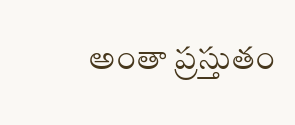అంతా ప్రస్తుతం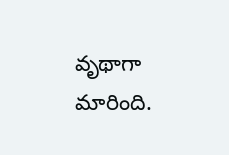వృథాగా మారింది.